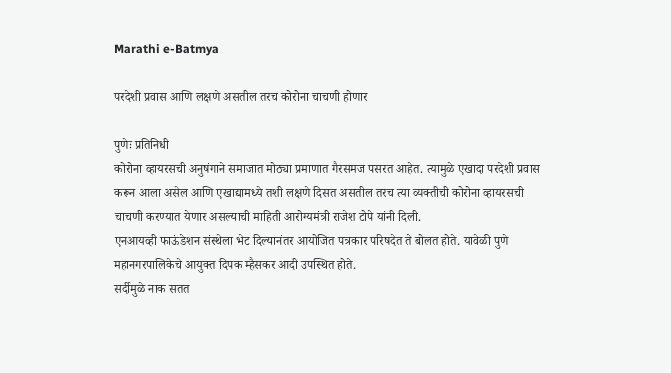Marathi e-Batmya

परदेशी प्रवास आणि लक्षणे असतील तरच कोरोना चाचणी होणार

पुणेः प्रतिनिधी
कोरोना व्हायरसची अनुषंगाने समाजात मोठ्या प्रमाणात गैरसमज पसरत आहेत. त्यामुळे एखादा परदेशी प्रवास करून आला असेल आणि एखाद्यामध्ये तशी लक्षणे दिसत असतील तरच त्या व्यक्तीची कोरोना व्हायरसची चाचणी करण्यात येणार असल्याची माहिती आरोग्यमंत्री राजेश टोपे यांनी दिली.
एनआयव्ही फाऊंडेशन संस्थेला भेट दिल्यानंतर आयोजित पत्रकार परिषदेत ते बोलत होते. यावेळी पुणे महानगरपालिकेचे आयुक्त दिपक म्हैसकर आदी उपस्थित होते.
सर्दीमुळे नाक सतत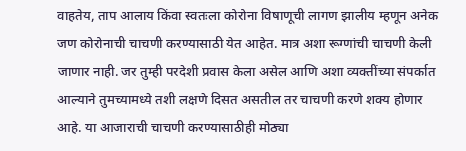वाहतेय, ताप आलाय किंवा स्वतःला कोरोना विषाणूची लागण झालीय म्हणून अनेक जण कोरोनाची चाचणी करण्यासाठी येत आहेत. मात्र अशा रूग्णांची चाचणी केली जाणार नाही. जर तुम्ही परदेशी प्रवास केला असेल आणि अशा व्यक्तींच्या संपर्कात आल्याने तुमच्यामध्ये तशी लक्षणे दिसत असतील तर चाचणी करणे शक्य होणार आहे. या आजाराची चाचणी करण्यासाठीही मोठ्या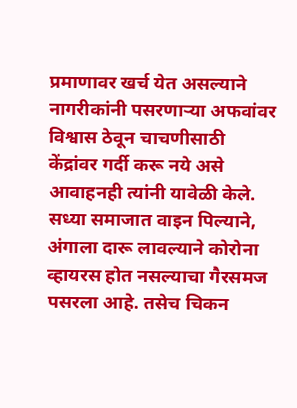प्रमाणावर खर्च येत असल्याने नागरीकांनी पसरणाऱ्या अफवांवर विश्वास ठेवून चाचणीसाठी केंद्रांवर गर्दी करू नये असे आवाहनही त्यांनी यावेळी केले.
सध्या समाजात वाइन पिल्याने, अंगाला दारू लावल्याने कोरोना व्हायरस होत नसल्याचा गैरसमज पसरला आहे. तसेच चिकन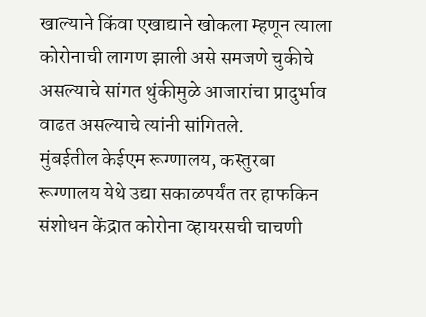खाल्याने किंवा एखाद्याने खोकला म्हणून त्याला कोरोनाची लागण झाली असे समजणे चुकीचे असल्याचे सांगत थुंकीमुळे आजारांचा प्रादुर्भाव वाढत असल्याचे त्यांनी सांगितले.
मुंबईतील केईएम रूग्णालय, कस्तुरबा रूग्णालय येथे उद्या सकाळपर्यंत तर हाफकिन संशोधन केंद्रात कोरोना व्हायरसची चाचणी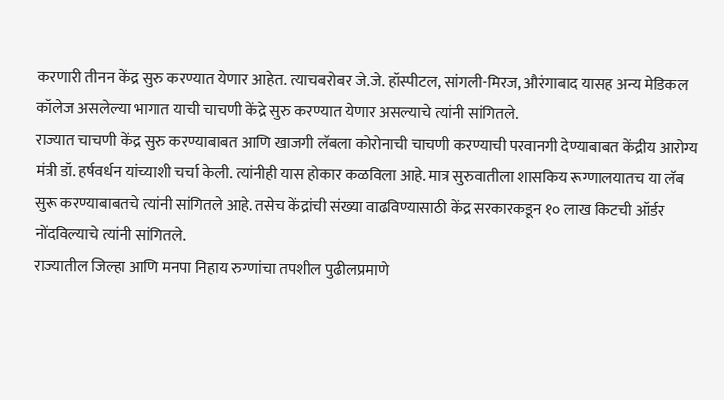करणारी तीनन केंद्र सुरु करण्यात येणार आहेत. त्याचबरोबर जे.जे. हॉस्पीटल, सांगली-मिरज, औरंगाबाद यासह अन्य मेडिकल कॉलेज असलेल्या भागात याची चाचणी केंद्रे सुरु करण्यात येणार असल्याचे त्यांनी सांगितले.
राज्यात चाचणी केंद्र सुरु करण्याबाबत आणि खाजगी लॅबला कोरोनाची चाचणी करण्याची परवानगी देण्याबाबत केंद्रीय आरोग्य मंत्री डॉ. हर्षवर्धन यांच्याशी चर्चा केली. त्यांनीही यास होकार कळविला आहे. मात्र सुरुवातीला शासकिय रूग्णालयातच या लॅब सुरू करण्याबाबतचे त्यांनी सांगितले आहे. तसेच केंद्रांची संख्या वाढविण्यासाठी केंद्र सरकारकडून १० लाख किटची ऑर्डर नोंदविल्याचे त्यांनी सांगितले.
राज्यातील जिल्हा आणि मनपा निहाय रुग्णांचा तपशील पुढीलप्रमाणे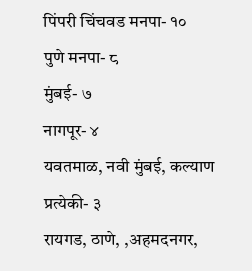पिंपरी चिंचवड मनपा- १०
पुणे मनपा- ८
मुंबई- ७
नागपूर- ४
यवतमाळ, नवी मुंबई, कल्याण प्रत्येकी- ३
रायगड, ठाणे, ,अहमदनगर,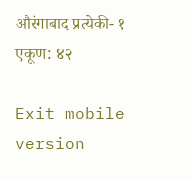औरंगाबाद प्रत्येकी- १
एकूण: ४२

Exit mobile version